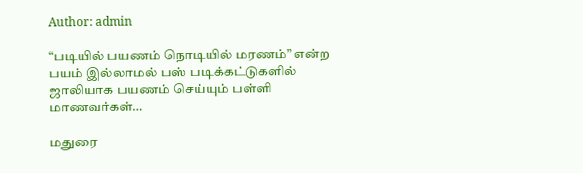Author: admin

“படியில் பயணம் நொடியில் மரணம்” என்ற பயம் இல்லாமல் பஸ் படிக்கட்டுகளில் ஜாலியாக பயணம் செய்யும் பள்ளி மாணவர்கள்…

மதுரை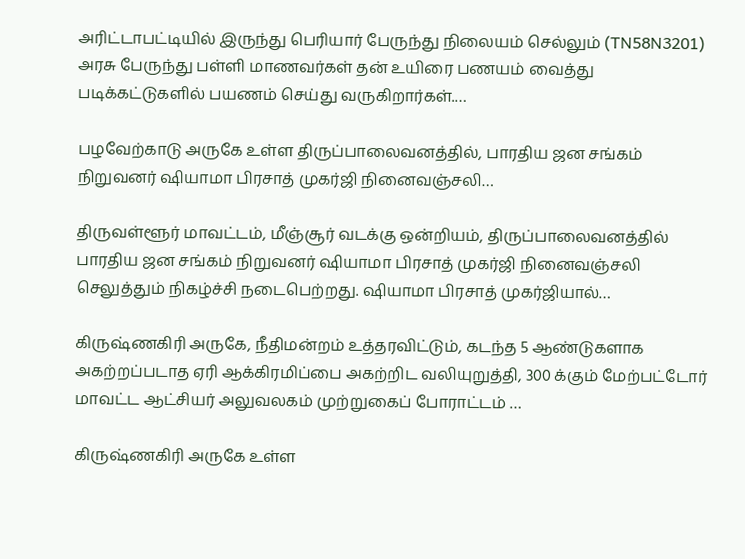அரிட்டாபட்டியில் இருந்து பெரியார் பேருந்து நிலையம் செல்லும் (TN58N3201) அரசு பேருந்து பள்ளி மாணவர்கள் தன் உயிரை பணயம் வைத்து படிக்கட்டுகளில் பயணம் செய்து வருகிறார்கள்.…

பழவேற்காடு அருகே உள்ள திருப்பாலைவனத்தில், பாரதிய ஜன சங்கம் நிறுவனர் ஷியாமா பிரசாத் முகர்ஜி நினைவஞ்சலி…

திருவள்ளூர் மாவட்டம், மீஞ்சூர் வடக்கு ஒன்றியம், திருப்பாலைவனத்தில் பாரதிய ஜன சங்கம் நிறுவனர் ஷியாமா பிரசாத் முகர்ஜி நினைவஞ்சலி செலுத்தும் நிகழ்ச்சி நடைபெற்றது. ஷியாமா பிரசாத் முகர்ஜியால்…

கிருஷ்ணகிரி அருகே, நீதிமன்றம் உத்தரவிட்டும், கடந்த 5 ஆண்டுகளாக அகற்றப்படாத ஏரி ஆக்கிரமிப்பை அகற்றிட வலியுறுத்தி, 300 க்கும் மேற்பட்டோர் மாவட்ட ஆட்சியர் அலுவலகம் முற்றுகைப் போராட்டம் …

கிருஷ்ணகிரி அருகே உள்ள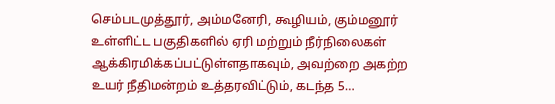செம்படமுத்தூர், அம்மனேரி, கூழியம், கும்மனூர் உள்ளிட்ட பகுதிகளில் ஏரி மற்றும் நீர்நிலைகள் ஆக்கிரமிக்கப்பட்டுள்ளதாகவும், அவற்றை அகற்ற உயர் நீதிமன்றம் உத்தரவிட்டும், கடந்த 5…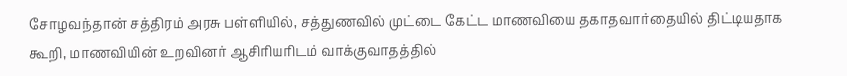சோழவந்தான் சத்திரம் அரசு பள்ளியில், சத்துணவில் முட்டை கேட்ட மாணவியை தகாதவார்தையில் திட்டியதாக கூறி, மாணவியின் உறவினர் ஆசிரியரிடம் வாக்குவாதத்தில்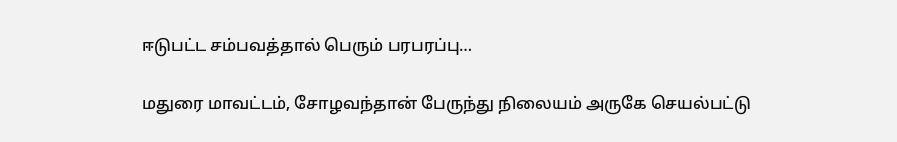ஈடுபட்ட சம்பவத்தால் பெரும் பரபரப்பு…

மதுரை மாவட்டம், சோழவந்தான் பேருந்து நிலையம் அருகே செயல்பட்டு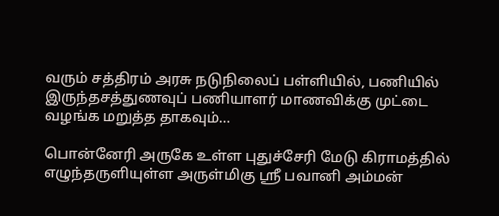வரும் சத்திரம் அரசு நடுநிலைப் பள்ளியில், பணியில் இருந்தசத்துணவுப் பணியாளர் மாணவிக்கு முட்டை வழங்க மறுத்த தாகவும்…

பொன்னேரி அருகே உள்ள புதுச்சேரி மேடு கிராமத்தில் எழுந்தருளியுள்ள அருள்மிகு ஸ்ரீ பவானி அம்மன்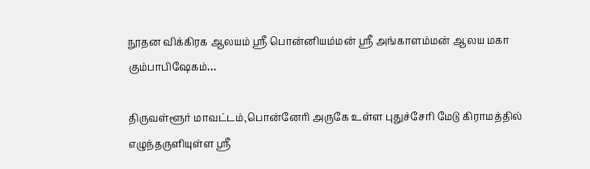நூதன விக்கிரக ஆலயம் ஸ்ரீ பொன்னியம்மன் ஸ்ரீ அங்காளம்மன் ஆலய மகா கும்பாபிஷேகம்…

திருவள்ளூர் மாவட்டம்,பொன்னேரி அருகே உள்ள புதுச்சேரி மேடு கிராமத்தில் எழுந்தருளியுள்ள ஸ்ரீ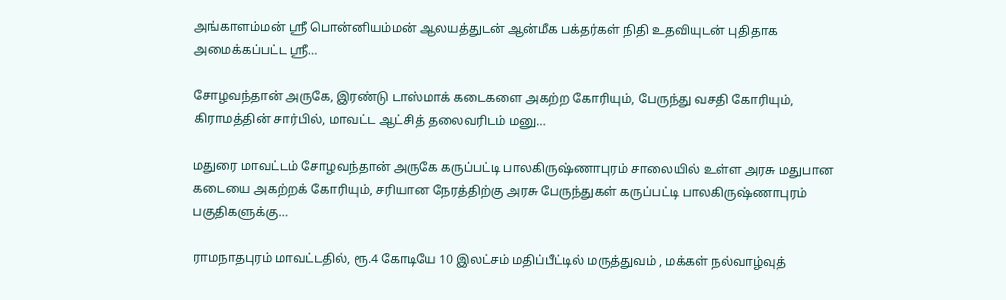அங்காளம்மன் ஸ்ரீ பொன்னியம்மன் ஆலயத்துடன் ஆன்மீக பக்தர்கள் நிதி உதவியுடன் புதிதாக அமைக்கப்பட்ட ஸ்ரீ…

சோழவந்தான் அருகே, இரண்டு டாஸ்மாக் கடைகளை அகற்ற கோரியும், பேருந்து வசதி கோரியும், கிராமத்தின் சார்பில், மாவட்ட ஆட்சித் தலைவரிடம் மனு…

மதுரை மாவட்டம் சோழவந்தான் அருகே கருப்பட்டி பாலகிருஷ்ணாபுரம் சாலையில் உள்ள அரசு மதுபான கடையை அகற்றக் கோரியும், சரியான நேரத்திற்கு அரசு பேருந்துகள் கருப்பட்டி பாலகிருஷ்ணாபுரம் பகுதிகளுக்கு…

ராமநாதபுரம் மாவட்டதில், ரூ.4 கோடியே 10 இலட்சம் மதிப்பீட்டில் மருத்துவம் , மக்கள் நல்வாழ்வுத்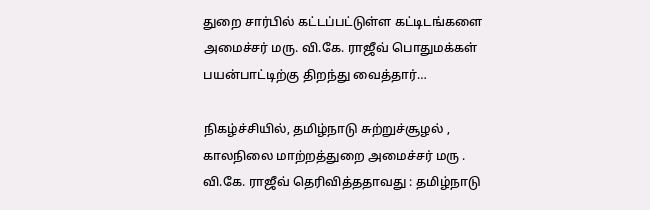துறை சார்பில் கட்டப்பட்டுள்ள கட்டிடங்களை அமைச்சர் மரு. வி.கே. ராஜீவ் பொதுமக்கள் பயன்பாட்டிற்கு திறந்து வைத்தார்…

நிகழ்ச்சியில், தமிழ்நாடு சுற்றுச்சூழல் , காலநிலை மாற்றத்துறை அமைச்சர் மரு . வி.கே. ராஜீவ் தெரிவித்ததாவது : தமிழ்நாடு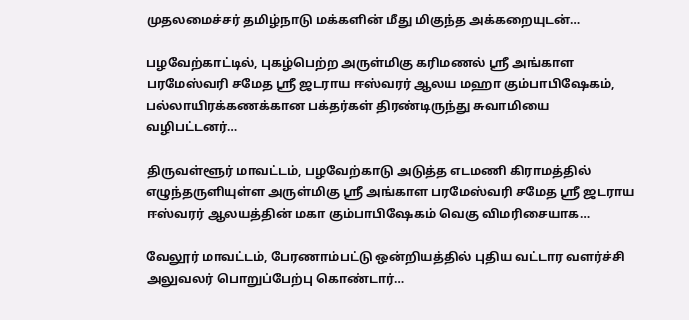முதலமைச்சர் தமிழ்நாடு மக்களின் மீது மிகுந்த அக்கறையுடன்…

பழவேற்காட்டில், புகழ்பெற்ற அருள்மிகு கரிமணல் ஶ்ரீ அங்காள பரமேஸ்வரி சமேத ஶ்ரீ ஜடராய ஈஸ்வரர் ஆலய மஹா கும்பாபிஷேகம், பல்லாயிரக்கணக்கான பக்தர்கள் திரண்டிருந்து சுவாமியை வழிபட்டனர்…

திருவள்ளூர் மாவட்டம், பழவேற்காடு அடுத்த எடமணி கிராமத்தில் எழுந்தருளியுள்ள அருள்மிகு ஸ்ரீ அங்காள பரமேஸ்வரி சமேத ஸ்ரீ ஜடராய ஈஸ்வரர் ஆலயத்தின் மகா கும்பாபிஷேகம் வெகு விமரிசையாக…

வேலூர் மாவட்டம், பேரணாம்பட்டு ஒன்றியத்தில் புதிய வட்டார வளர்ச்சி அலுவலர் பொறுப்பேற்பு கொண்டார்…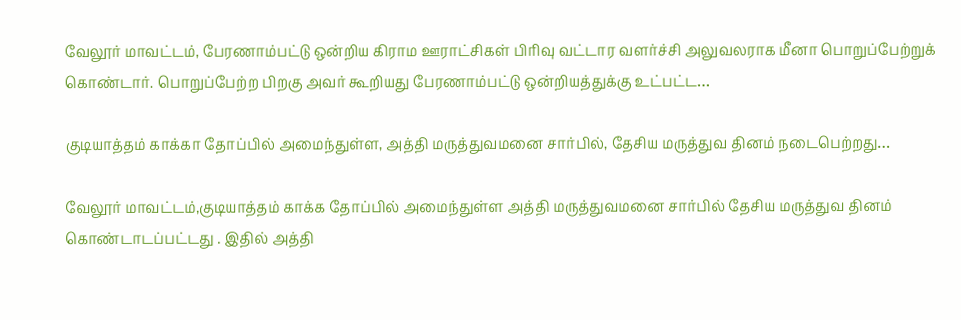வேலூர் மாவட்டம், பேரணாம்பட்டு ஒன்றிய கிராம ஊராட்சிகள் பிரிவு வட்டார வளர்ச்சி அலுவலராக மீனா பொறுப்பேற்றுக் கொண்டார். பொறுப்பேற்ற பிறகு அவர் கூறியது பேரணாம்பட்டு ஒன்றியத்துக்கு உட்பட்ட…

குடியாத்தம் காக்கா தோப்பில் அமைந்துள்ள, அத்தி மருத்துவமனை சார்பில், தேசிய மருத்துவ தினம் நடைபெற்றது…

வேலூர் மாவட்டம்,குடியாத்தம் காக்க தோப்பில் அமைந்துள்ள அத்தி மருத்துவமனை சார்பில் தேசிய மருத்துவ தினம் கொண்டாடப்பட்டது . இதில் அத்தி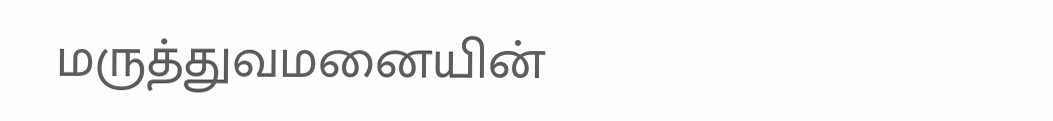மருத்துவமனையின்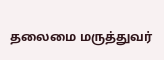தலைமை மருத்துவர்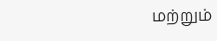மற்றும்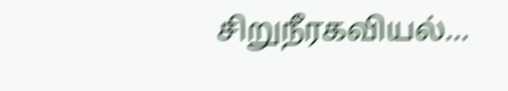சிறுநீரகவியல்…